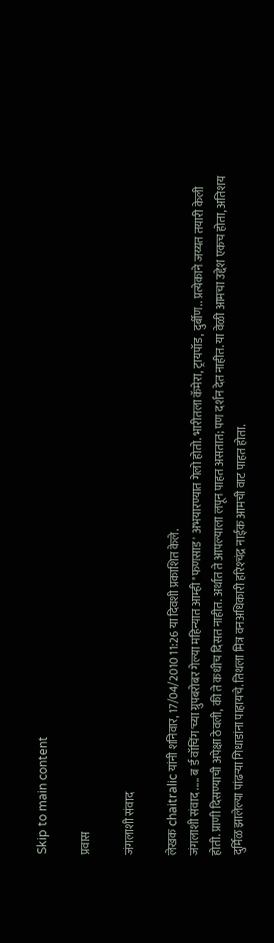Skip to main content

प्रवास

जंगलाशी संवाद

लेखक chaitralic यांनी शनिवार, 17/04/2010 11:26 या दिवशी प्रकाशित केले.
जंगलाशी संवाद ..... ब र्ड वॉचिंग'च्या ग्रुपबरोबर गेल्या महिन्यात आम्ही "फणसाड' अभयारण्यात गेलो होतो. भारीतला कॅमेरा, ट्रायपॉड, दुर्बीण.. प्रत्येकाने जय्यत तयारी केली होती. प्राणी दिसण्याची अपेक्षा ठेवली, की ते कधीच दिसत नाहीत. अर्थात ते आपल्याला लपून पाहत असतात; पण दर्शन देत नाहीत. या वेळी आमचा उद्देश एकच होता, अतिशय दुर्मिळ झालेल्या पांढऱ्या गिधाडांना पाहायचे. तिथला मित्र वनअधिकारी हरिश्‍चंद्र नाईक आमची वाट पाहत होता.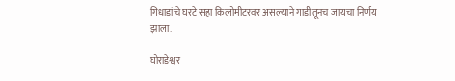गिधाडांचे घरटे सहा किलोमीटरवर असल्याने गाडीतूनच जायचा निर्णय झाला.

घोराडेश्वर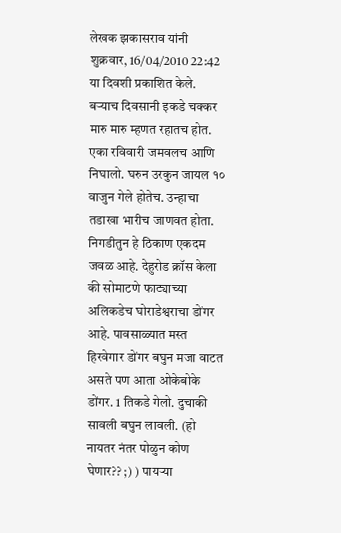लेखक झकासराव यांनी शुक्रवार, 16/04/2010 22:42 या दिवशी प्रकाशित केले.
बर्‍याच दिवसानी इकडे चक्कर मारु मारु म्हणत रहातच होत. एका रविवारी जमवलच आणि निघालो. घरुन उरकुन जायल १० वाजुन गेले होतेच. उन्हाचा तडाखा भारीच जाणवत होता. निगडीतुन हे ठिकाण एकदम जवळ आहे. देहुरोड क्रॉस केला की सोमाटणे फाट्याच्या अलिकडेच घोराडेश्वराचा डोंगर आहे. पावसाळ्यात मस्त हिरवेगार डोंगर बघुन मजा वाटत असते पण आता ओकेबोके डोंगर. 1 तिकडे गेलो. दुचाकी सावली बघुन लावली. (हो नायतर नंतर पोळुन कोण घेणार?? ;) ) पायर्‍या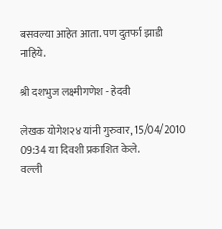बसवल्या आहेत आता. पण दुतर्फा झाडी नाहिये.

श्री दशभुज लक्ष्मीगणेश - हेदवी

लेखक योगेश२४ यांनी गुरुवार, 15/04/2010 09:34 या दिवशी प्रकाशित केले.
वल्ली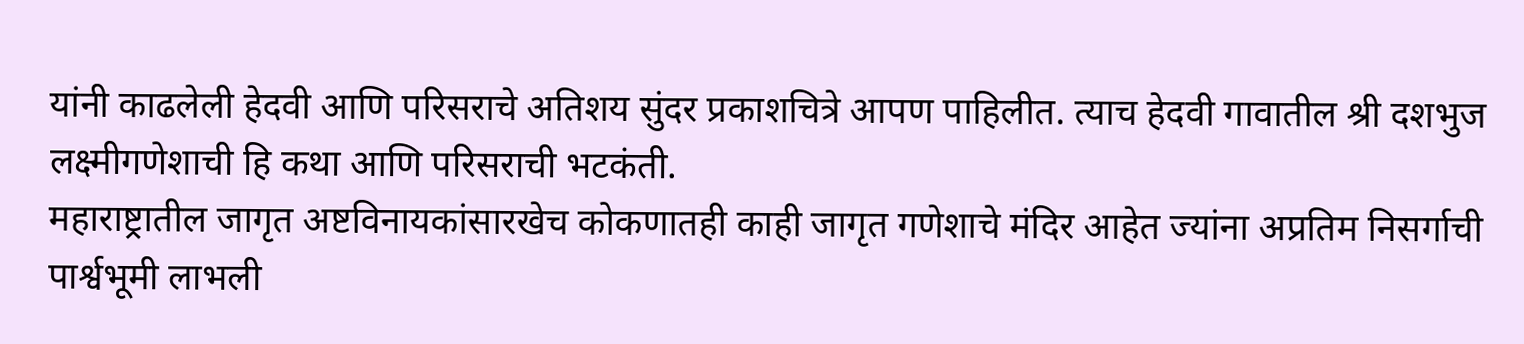यांनी काढलेली हेदवी आणि परिसराचे अतिशय सुंदर प्रकाशचित्रे आपण पाहिलीत. त्याच हेदवी गावातील श्री दशभुज लक्ष्मीगणेशाची हि कथा आणि परिसराची भटकंती.
महाराष्ट्रातील जागृत अष्टविनायकांसारखेच कोकणातही काही जागृत गणेशाचे मंदिर आहेत ज्यांना अप्रतिम निसर्गाची पार्श्वभूमी लाभली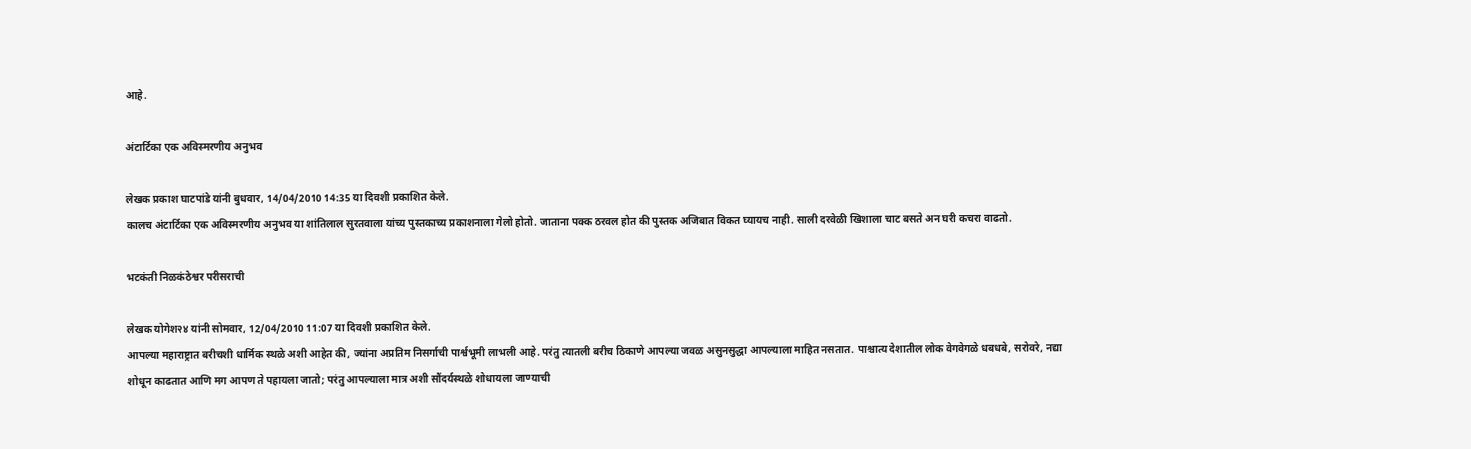आहे.

अंटार्टिका एक अविस्मरणीय अनुभव

लेखक प्रकाश घाटपांडे यांनी बुधवार, 14/04/2010 14:35 या दिवशी प्रकाशित केले.
कालच अंटार्टिका एक अविस्मरणीय अनुभव या शांतिलाल सुरतवाला यांच्य पुस्तकाच्य प्रकाशनाला गेलो होतो. जाताना पक्क ठरवल होत की पुस्तक अजिबात विकत घ्यायच नाही. साली दरवेळी खिशाला चाट बसते अन घरी कचरा वाढतो.

भटकंती निळकंठेश्वर परीसराची

लेखक योगेश२४ यांनी सोमवार, 12/04/2010 11:07 या दिवशी प्रकाशित केले.
आपल्या महाराष्ट्रात बरीचशी धार्मिक स्थळे अशी आहेत की, ज्यांना अप्रतिम निसर्गाची पार्श्वभूमी लाभली आहे. परंतु त्यातली बरीच ठिकाणे आपल्या जवळ असुनसुद्धा आपल्याला माहित नसतात. पाश्चात्य देशातील लोक वेगवेगळे धबधबे, सरोवरे, नद्या शोधून काढतात आणि मग आपण ते पहायला जातो; परंतु आपल्याला मात्र अशी सौंदर्यस्थळे शोधायला जाण्याची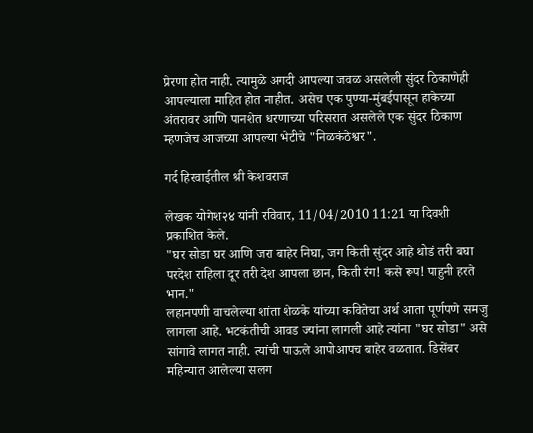प्रेरणा होत नाही. त्यामुळे अगदी आपल्या जवळ असलेली सुंदर ठिकाणेही आपल्याला माहित होत नाहीत. असेच एक पुण्या-मुंबईपासून हाकेच्या अंतरावर आणि पानशेत धरणाच्या परिसरात असलेले एक सुंदर ठिकाण म्हणजेच आजच्या आपल्या भेटीचे "निळकंठेश्वर".

गर्द हिरवाईतील श्री केशवराज

लेखक योगेश२४ यांनी रविवार, 11/04/2010 11:21 या दिवशी प्रकाशित केले.
"घर सोडा घर आणि जरा बाहेर निघा, जग किती सुंदर आहे थोडं तरी बघा परदेश राहिला दूर तरी देश आपला छान, किती रंग! कसे रूप! पाहुनी हरते भान."
लहानपणी वाचलेल्या शांता शेळके यांच्या कवितेचा अर्थ आता पूर्णपणे समजु लागला आहे. भटकंतीची आवड ज्यांना लागली आहे त्यांना "घर सोडा" असे सांगावे लागत नाही. त्यांची पाऊले आपोआपच बाहेर वळतात. डिसेंबर महिन्यात आलेल्या सलग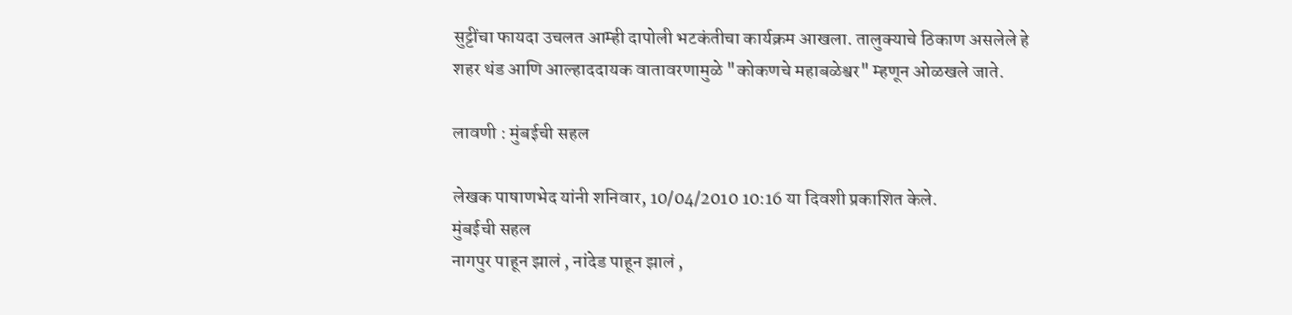सुट्टींचा फायदा उचलत आम्ही दापोली भटकंतीचा कार्यक्रम आखला. तालुक्याचे ठिकाण असलेले हे शहर थंड आणि आल्हाददायक वातावरणामुळे "कोकणचे महाबळेश्वर" म्हणून ओळखले जाते.

लावणी : मुंबईची सहल

लेखक पाषाणभेद यांनी शनिवार, 10/04/2010 10:16 या दिवशी प्रकाशित केले.
मुंबईची सहल
नागपुर पाहून झालं , नांदेड पाहून झालं ,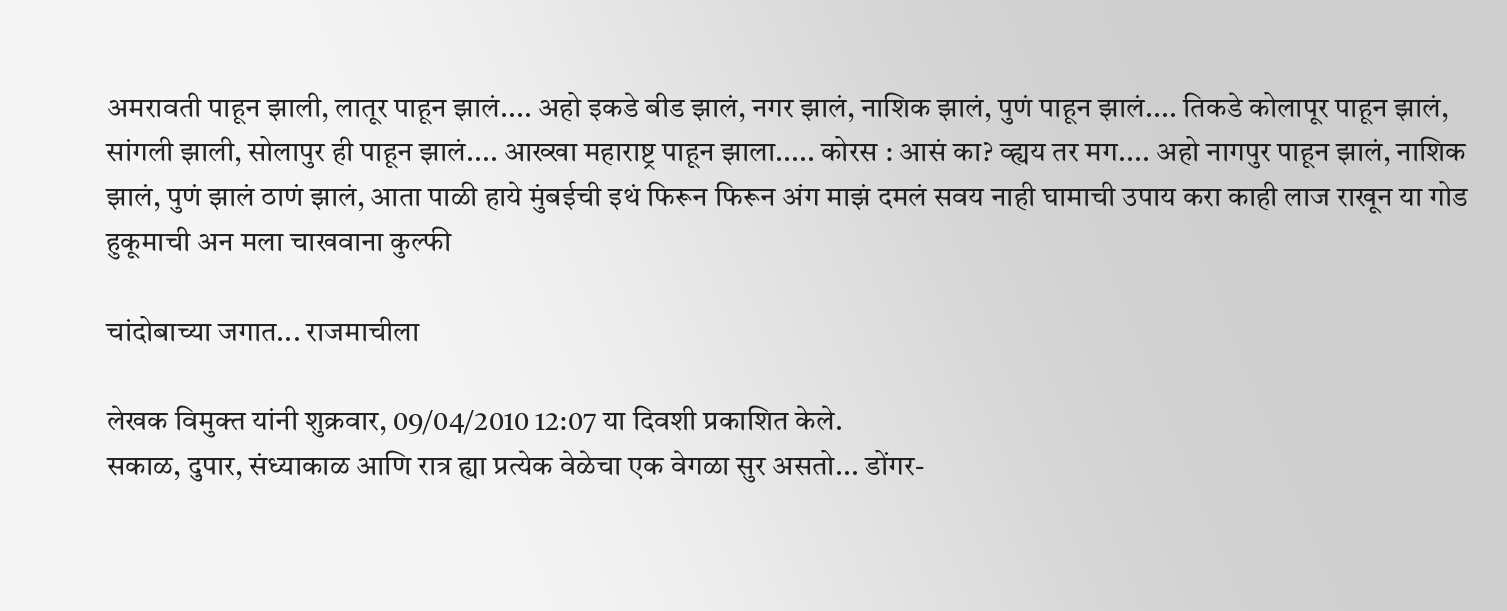अमरावती पाहून झाली, लातूर पाहून झालं.... अहो इकडे बीड झालं, नगर झालं, नाशिक झालं, पुणं पाहून झालं.... तिकडे कोलापूर पाहून झालं, सांगली झाली, सोलापुर ही पाहून झालं.... आख्खा महाराष्ट्र पाहून झाला..... कोरस : आसं का? व्ह्यय तर मग.... अहो नागपुर पाहून झालं, नाशिक झालं, पुणं झालं ठाणं झालं, आता पाळी हाये मुंबईची इथं फिरून फिरून अंग माझं दमलं सवय नाही घामाची उपाय करा काही लाज राखून या गोड हुकूमाची अन मला चाखवाना कुल्फी

चांदोबाच्या जगात... राजमाचीला

लेखक विमुक्त यांनी शुक्रवार, 09/04/2010 12:07 या दिवशी प्रकाशित केले.
सकाळ, दुपार, संध्याकाळ आणि रात्र ह्या प्रत्येक वेळेचा एक वेगळा सुर असतो... डोंगर-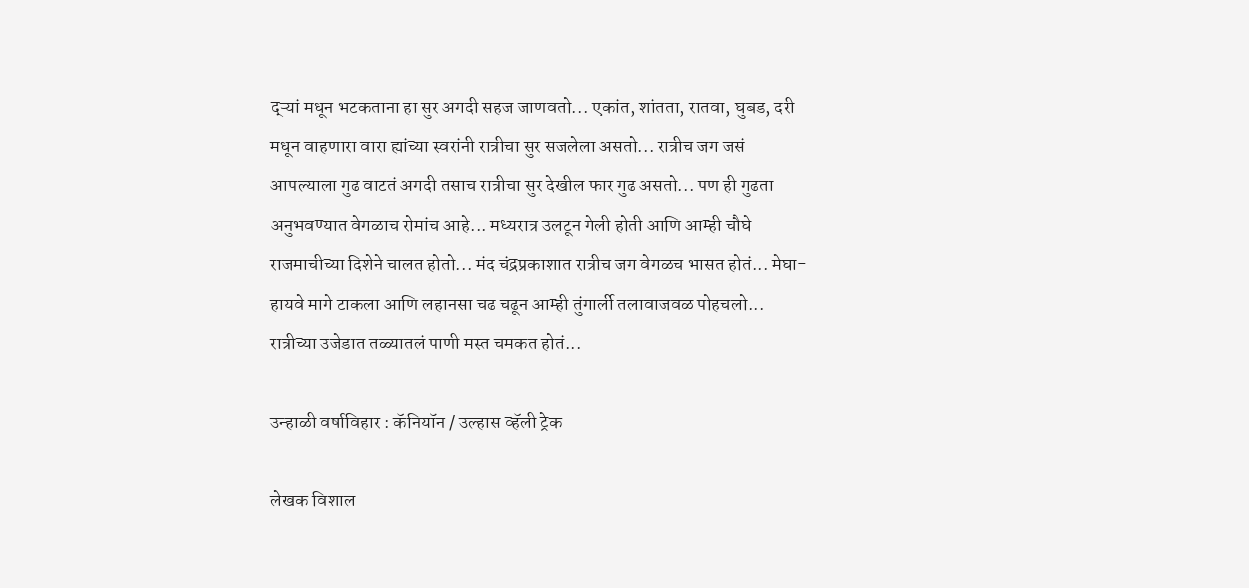द्ऱ्यां मधून भटकताना हा सुर अगदी सहज जाणवतो... एकांत, शांतता, रातवा, घुबड, दरी मधून वाहणारा वारा ह्यांच्या स्वरांनी रात्रीचा सुर सजलेला असतो... रात्रीच जग जसं आपल्याला गुढ वाटतं अगदी तसाच रात्रीचा सुर देखील फार गुढ असतो... पण ही गुढता अनुभवण्यात वेगळाच रोमांच आहे... मध्यरात्र उलटून गेली होती आणि आम्ही चौघे राजमाचीच्या दिशेने चालत होतो... मंद चंद्रप्रकाशात रात्रीच जग वेगळच भासत होतं... मेघा-हायवे मागे टाकला आणि लहानसा चढ चढून आम्ही तुंगार्ली तलावाजवळ पोहचलो... रात्रीच्या उजेडात तळ्यातलं पाणी मस्त चमकत होतं...

उन्हाळी वर्षाविहार : कॅनियॉन / उल्हास व्हॅली ट्रेक

लेखक विशाल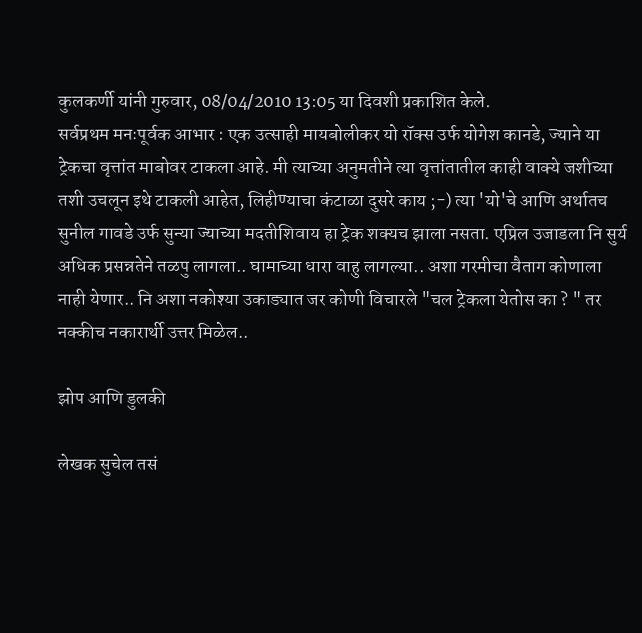कुलकर्णी यांनी गुरुवार, 08/04/2010 13:05 या दिवशी प्रकाशित केले.
सर्वप्रथम मनःपूर्वक आभार : एक उत्साही मायबोलीकर यो रॉक्स उर्फ योगेश कानडे, ज्याने या ट्रेकचा वृत्तांत माबोवर टाकला आहे. मी त्याच्या अनुमतीने त्या वृत्तांतातील काही वाक्ये जशीच्या तशी उचलून इथे टाकली आहेत, लिहीण्याचा कंटाळा दुसरे काय ;-) त्या 'यो'चे आणि अर्थातच सुनील गावडे उर्फ सुन्या ज्याच्या मदतीशिवाय हा ट्रेक शक्यच झाला नसता. एप्रिल उजाडला नि सुर्य अधिक प्रसन्नतेने तळपु लागला.. घामाच्या धारा वाहु लागल्या.. अशा गरमीचा वैताग कोणाला नाही येणार.. नि अशा नकोश्या उकाड्यात जर कोणी विचारले "चल ट्रेकला येतोस का ? " तर नक्कीच नकारार्थी उत्तर मिळेल..

झोप आणि डुलकी

लेखक सुचेल तसं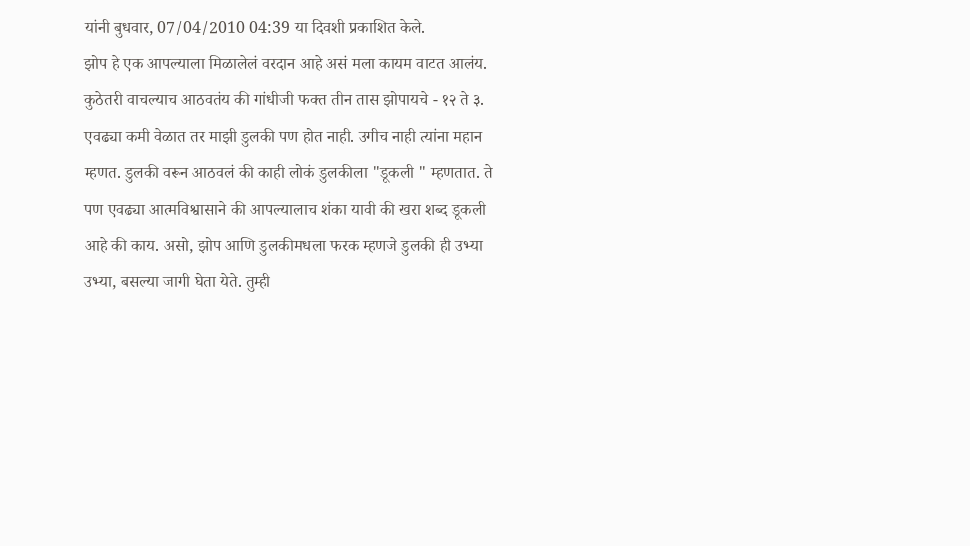यांनी बुधवार, 07/04/2010 04:39 या दिवशी प्रकाशित केले.
झोप हे एक आपल्याला मिळालेलं वरदान आहे असं मला कायम वाटत आलंय. कुठेतरी वाचल्याच आठवतंय की गांधीजी फक्त तीन तास झोपायचे - १२ ते ३. एवढ्या कमी वेळात तर माझी डुलकी पण होत नाही. उगीच नाही त्यांना महान म्हणत. डुलकी वरून आठवलं की काही लोकं डुलकीला "डूकली " म्हणतात. ते पण एवढ्या आत्मविश्वासाने की आपल्यालाच शंका यावी की खरा शब्द डूकली आहे की काय. असो, झोप आणि डुलकीमधला फरक म्हणजे डुलकी ही उभ्या उभ्या, बसल्या जागी घेता येते. तुम्ही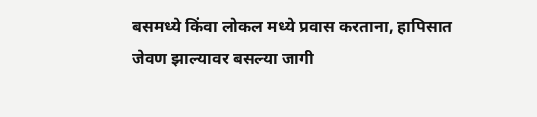बसमध्ये किंवा लोकल मध्ये प्रवास करताना, हापिसात जेवण झाल्यावर बसल्या जागी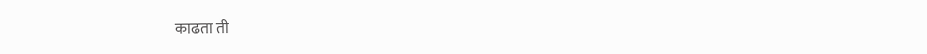काढता ती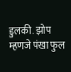डुलकी. झोप म्हणजे पंखा फुल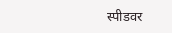स्पीडवर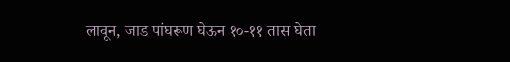लावून, जाड पांघरूण घेऊन १०-११ तास घेता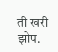ती खरी झोप.